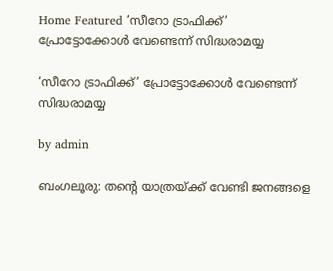Home Featured ‘സീറോ ട്രാഫിക്ക്’ പ്രോട്ടോക്കോള്‍ വേണ്ടെന്ന് സിദ്ധരാമയ്യ

‘സീറോ ട്രാഫിക്ക്’ പ്രോട്ടോക്കോള്‍ വേണ്ടെന്ന് സിദ്ധരാമയ്യ

by admin

ബംഗലൂരു: തന്റെ യാത്രയ്ക്ക് വേണ്ടി ജനങ്ങളെ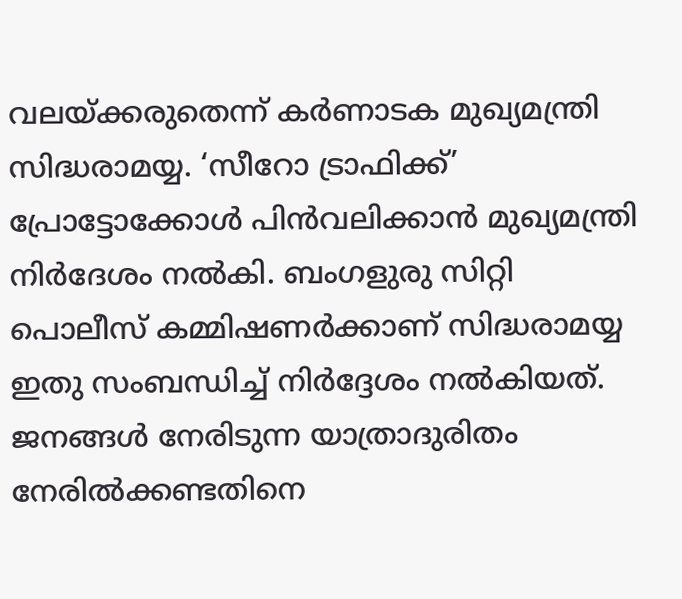വലയ്ക്കരുതെന്ന് കര്‍ണാടക മുഖ്യമന്ത്രി സിദ്ധരാമയ്യ. ‘സീറോ ട്രാഫിക്ക്’ പ്രോട്ടോക്കോള്‍ പിന്‍വലിക്കാന്‍ മുഖ്യമന്ത്രി നിര്‍ദേശം നല്‍കി. ബംഗളുരു സിറ്റി പൊലീസ് കമ്മിഷണര്‍ക്കാണ് സിദ്ധരാമയ്യ ഇതു സംബന്ധിച്ച്‌ നിര്‍ദ്ദേശം നല്‍കിയത്. ജനങ്ങള്‍ നേരിടുന്ന യാത്രാദുരിതം നേരില്‍ക്കണ്ടതിനെ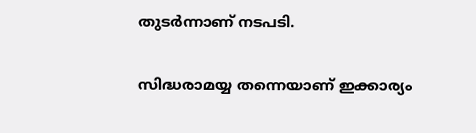തുടര്‍ന്നാണ് നടപടി.

സിദ്ധരാമയ്യ തന്നെയാണ് ഇക്കാര്യം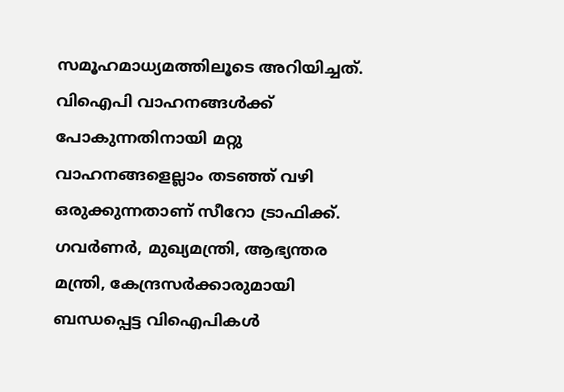സമൂഹമാധ്യമത്തിലൂടെ അറിയിച്ചത്. വിഐപി വാഹനങ്ങള്‍ക്ക് പോകുന്നതിനായി മറ്റു വാഹനങ്ങളെല്ലാം തട‍ഞ്ഞ് വഴി ഒരുക്കുന്നതാണ് സീറോ ട്രാഫിക്ക്. ഗവര്‍ണര്‍, മുഖ്യമന്ത്രി, ആഭ്യന്തര മന്ത്രി, കേന്ദ്രസര്‍‌ക്കാരുമായി ബന്ധപ്പെട്ട വിഐപികള്‍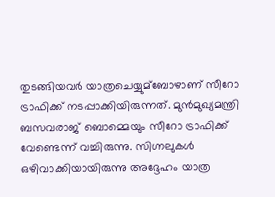തുടങ്ങിയവര്‍ യാത്രചെയ്യുമ്ബോഴാണ് സീറോ ട്രാഫിക്ക് നടപ്പാക്കിയിരുന്നത്. മുന്‍മുഖ്യമന്ത്രി ബസവരാജ് ബൊമ്മെയും സീറോ ട്രാഫിക്ക് വേണ്ടെന്ന് വച്ചിരുന്നു. സിഗ്നലുകള്‍ ഒഴിവാക്കിയായിരുന്നു അദ്ദേഹം യാത്ര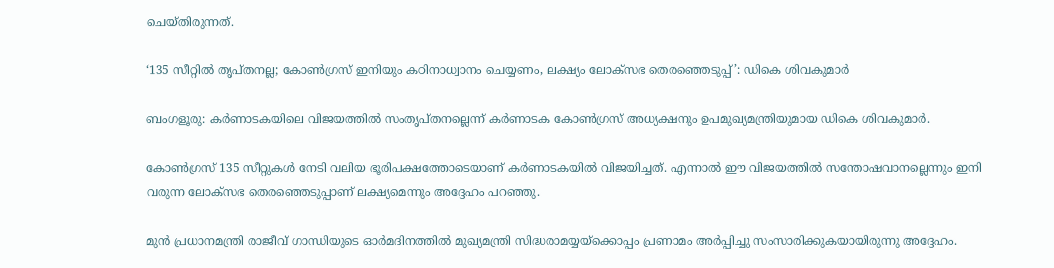ചെയ്തിരുന്നത്.

‘135 സീറ്റില്‍ തൃപ്‌തനല്ല; കോണ്‍ഗ്രസ് ഇനിയും കഠിനാധ്വാനം ചെയ്യണം, ലക്ഷ്യം ലോക്‌സഭ തെരഞ്ഞെടുപ്പ്’: ഡികെ ശിവകുമാര്‍

ബംഗളൂരു: കര്‍ണാടകയിലെ വിജയത്തില്‍ സംതൃപ്‌തനല്ലെന്ന് കര്‍ണാടക കോണ്‍ഗ്രസ് അധ്യക്ഷനും ഉപമുഖ്യമന്ത്രിയുമായ ഡികെ ശിവകുമാര്‍.

കോണ്‍ഗ്രസ് 135 സീറ്റുകള്‍ നേടി വലിയ ഭൂരിപക്ഷത്തോടെയാണ് കര്‍ണാടകയില്‍ വിജയിച്ചത്. എന്നാല്‍ ഈ വിജയത്തില്‍ സന്തോഷവാനല്ലെന്നും ഇനി വരുന്ന ലോക്‌സഭ തെരഞ്ഞെടുപ്പാണ് ലക്ഷ്യമെന്നും അദ്ദേഹം പറഞ്ഞു.

മുന്‍ പ്രധാനമന്ത്രി രാജീവ് ഗാന്ധിയുടെ ഓര്‍മദിനത്തില്‍ മുഖ്യമന്ത്രി സിദ്ധരാമയ്യയ്‌ക്കൊപ്പം പ്രണാമം അര്‍പ്പിച്ചു സംസാരിക്കുകയായിരുന്നു അദ്ദേഹം.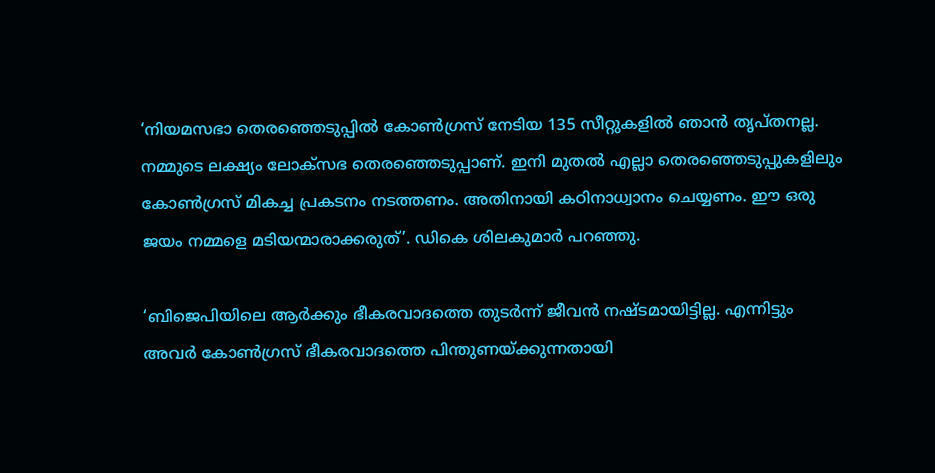‘നിയമസഭാ തെരഞ്ഞെടുപ്പില്‍ കോണ്‍ഗ്രസ് നേടിയ 135 സീറ്റുകളില്‍ ഞാന്‍ തൃപ്തനല്ല. നമ്മുടെ ലക്ഷ്യം ലോക്‌സഭ തെരഞ്ഞെടുപ്പാണ്. ഇനി മുതല്‍ എല്ലാ തെരഞ്ഞെടുപ്പുകളിലും കോണ്‍ഗ്രസ് മികച്ച പ്രകടനം നടത്തണം. അതിനായി കഠിനാധ്വാനം ചെയ്യണം. ഈ ഒരു ജയം നമ്മളെ മടിയന്മാരാക്കരുത്’. ഡികെ ശിലകുമാര്‍ പറഞ്ഞു.

‘ബിജെപിയിലെ ആര്‍ക്കും ഭീകരവാദത്തെ തുടര്‍ന്ന് ജീവന്‍ നഷ്ടമായിട്ടില്ല. എന്നിട്ടും അവര്‍ കോണ്‍ഗ്രസ് ഭീകരവാദത്തെ പിന്തുണയ്ക്കുന്നതായി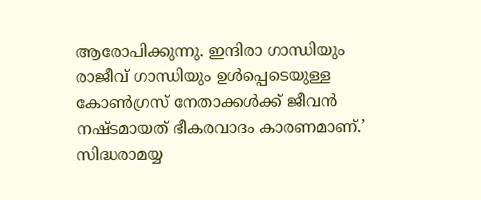ആരോപിക്കുന്നു. ഇന്ദിരാ ഗാന്ധിയും രാജീവ് ഗാന്ധിയും ഉള്‍പ്പെടെയുള്ള കോണ്‍ഗ്രസ് നേതാക്കള്‍ക്ക് ജീവന്‍ നഷ്ടമായത് ഭീകരവാദം കാരണമാണ്.’ സിദ്ധരാമയ്യ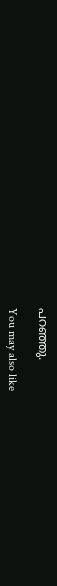പറഞ്ഞു.

You may also like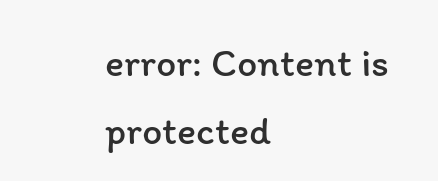error: Content is protected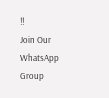!!
Join Our WhatsApp Group